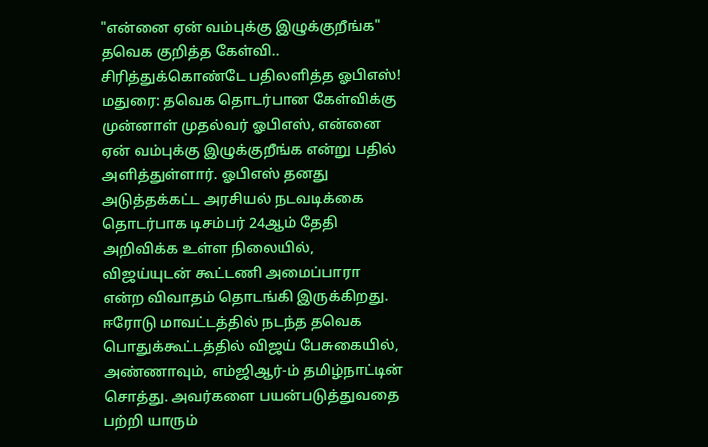"என்னை ஏன் வம்புக்கு இழுக்குறீங்க" தவெக குறித்த கேள்வி.. சிரித்துக்கொண்டே பதிலளித்த ஓபிஎஸ்!
மதுரை: தவெக தொடர்பான கேள்விக்கு முன்னாள் முதல்வர் ஓபிஎஸ், என்னை ஏன் வம்புக்கு இழுக்குறீங்க என்று பதில் அளித்துள்ளார். ஓபிஎஸ் தனது அடுத்தக்கட்ட அரசியல் நடவடிக்கை தொடர்பாக டிசம்பர் 24ஆம் தேதி அறிவிக்க உள்ள நிலையில், விஜய்யுடன் கூட்டணி அமைப்பாரா என்ற விவாதம் தொடங்கி இருக்கிறது.
ஈரோடு மாவட்டத்தில் நடந்த தவெக பொதுக்கூட்டத்தில் விஜய் பேசுகையில், அண்ணாவும், எம்ஜிஆர்-ம் தமிழ்நாட்டின் சொத்து. அவர்களை பயன்படுத்துவதை பற்றி யாரும்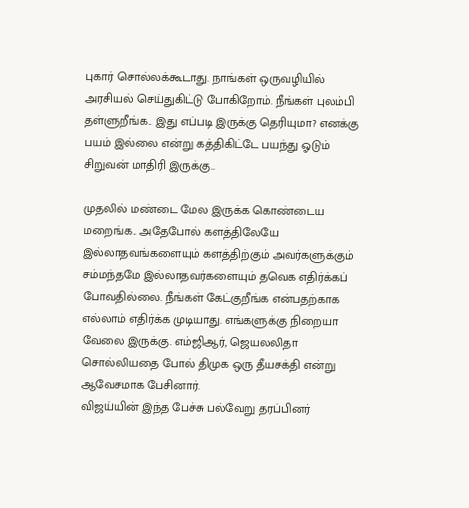புகார் சொல்லக்கூடாது. நாங்கள் ஒருவழியில் அரசியல் செய்துகிட்டு போகிறோம். நீங்கள் புலம்பி தள்ளுறீங்க.. இது எப்படி இருக்கு தெரியுமா? எனக்கு பயம் இல்லை என்று கத்திகிட்டே பயந்து ஓடும் சிறுவன் மாதிரி இருக்கு..

முதலில் மண்டை மேல இருக்க கொண்டைய மறைங்க.. அதேபோல் களத்திலேயே இல்லாதவங்களையும் களத்திற்கும் அவர்களுக்கும் சம்மந்தமே இல்லாதவர்களையும் தவெக எதிர்க்கப் போவதில்லை. நீங்கள் கேட்குறீங்க என்பதற்காக எல்லாம் எதிர்க்க முடியாது. எங்களுக்கு நிறையா வேலை இருக்கு. எம்ஜிஆர், ஜெயலலிதா சொல்லியதை போல் திமுக ஒரு தீயசக்தி என்று ஆவேசமாக பேசினார்.
விஜய்யின் இந்த பேச்சு பல்வேறு தரப்பினர்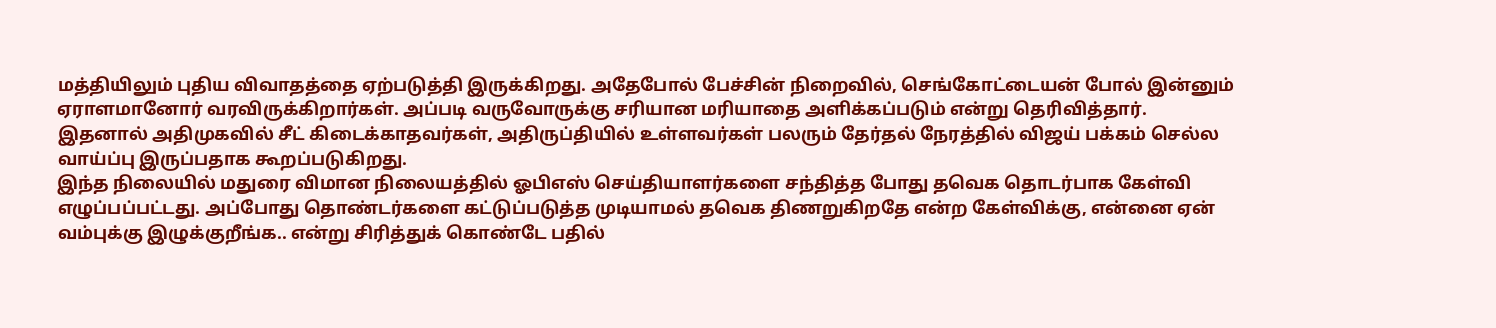மத்தியிலும் புதிய விவாதத்தை ஏற்படுத்தி இருக்கிறது. அதேபோல் பேச்சின் நிறைவில், செங்கோட்டையன் போல் இன்னும் ஏராளமானோர் வரவிருக்கிறார்கள். அப்படி வருவோருக்கு சரியான மரியாதை அளிக்கப்படும் என்று தெரிவித்தார். இதனால் அதிமுகவில் சீட் கிடைக்காதவர்கள், அதிருப்தியில் உள்ளவர்கள் பலரும் தேர்தல் நேரத்தில் விஜய் பக்கம் செல்ல வாய்ப்பு இருப்பதாக கூறப்படுகிறது.
இந்த நிலையில் மதுரை விமான நிலையத்தில் ஓபிஎஸ் செய்தியாளர்களை சந்தித்த போது தவெக தொடர்பாக கேள்வி எழுப்பப்பட்டது. அப்போது தொண்டர்களை கட்டுப்படுத்த முடியாமல் தவெக திணறுகிறதே என்ற கேள்விக்கு, என்னை ஏன் வம்புக்கு இழுக்குறீங்க.. என்று சிரித்துக் கொண்டே பதில்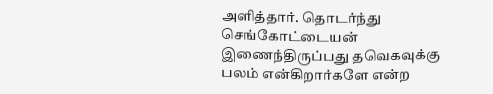அளித்தார். தொடர்ந்து செங்கோட்டையன் இணைந்திருப்பது தவெகவுக்கு பலம் என்கிறார்களே என்ற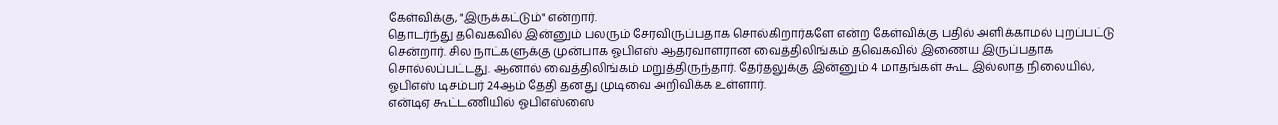கேள்விக்கு, "இருக்கட்டும்" என்றார்.
தொடர்ந்து தவெகவில் இன்னும் பலரும் சேரவிருப்பதாக சொல்கிறார்களே என்ற கேள்விக்கு பதில் அளிக்காமல் புறப்பட்டு சென்றார். சில நாட்களுக்கு முன்பாக ஓபிஎஸ் ஆதரவாளரான வைத்திலிங்கம் தவெகவில் இணைய இருப்பதாக சொல்லப்பட்டது. ஆனால் வைத்திலிங்கம் மறுத்திருந்தார். தேர்தலுக்கு இன்னும் 4 மாதங்கள் கூட இல்லாத நிலையில், ஓபிஎஸ் டிசம்பர் 24ஆம் தேதி தனது முடிவை அறிவிக்க உள்ளார்.
என்டிஏ கூட்டணியில் ஓபிஎஸ்ஸை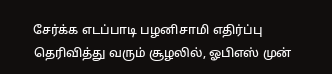சேர்க்க எடப்பாடி பழனிசாமி எதிர்ப்பு தெரிவித்து வரும் சூழலில், ஓபிஎஸ் முன்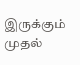இருக்கும் முதல்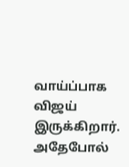வாய்ப்பாக விஜய் இருக்கிறார். அதேபோல்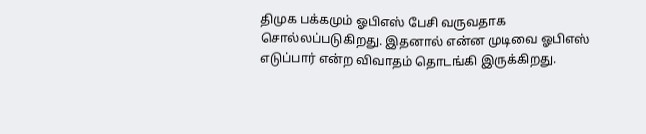திமுக பக்கமும் ஓபிஎஸ் பேசி வருவதாக சொல்லப்படுகிறது. இதனால் என்ன முடிவை ஓபிஎஸ் எடுப்பார் என்ற விவாதம் தொடங்கி இருக்கிறது.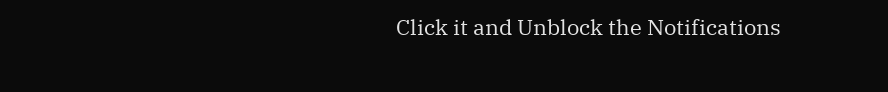Click it and Unblock the Notifications